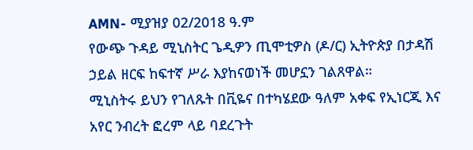AMN- ሚያዝያ 02/2018 ዓ.ም
የውጭ ጉዳይ ሚኒስትር ጌዲዎን ጢሞቲዎስ (ዶ/ር) ኢትዮጵያ በታዳሽ ኃይል ዘርፍ ከፍተኛ ሥራ እያከናወነች መሆኗን ገልጸዋል።
ሚኒስትሩ ይህን የገለጹት በቪዬና በተካሄደው ዓለም አቀፍ የኢነርጂ እና አየር ንብረት ፎረም ላይ ባደረጉት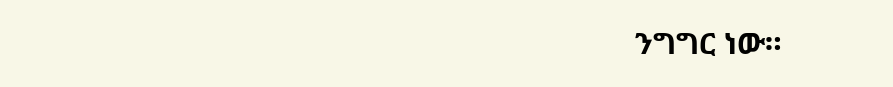ንግግር ነው።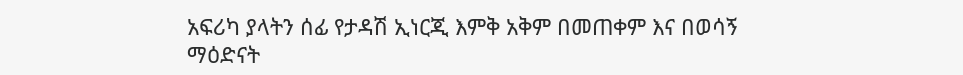አፍሪካ ያላትን ሰፊ የታዳሽ ኢነርጂ እምቅ አቅም በመጠቀም እና በወሳኝ ማዕድናት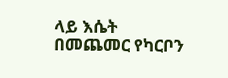ላይ እሴት በመጨመር የካርቦን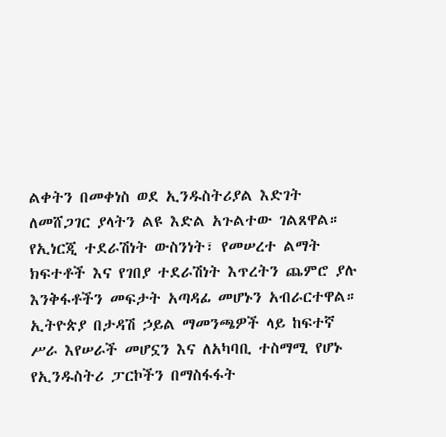ልቀትን በመቀነስ ወደ ኢንዱስትሪያል እድገት ለመሸጋገር ያላትን ልዩ እድል አጉልተው ገልጸዋል።
የኢነርጂ ተደራሽነት ውስንነት፣ የመሠረተ ልማት ክፍተቶች እና የገበያ ተደራሽነት እጥረትን ጨምሮ ያሉ እንቅፋቶችን መፍታት አጣዳፊ መሆኑን አብራርተዋል።
ኢትዮጵያ በታዳሽ ኃይል ማመንጫዎች ላይ ከፍተኛ ሥራ እየሠራች መሆኗን እና ለአካባቢ ተስማሚ የሆኑ የኢንዱስትሪ ፓርኮችን በማስፋፋት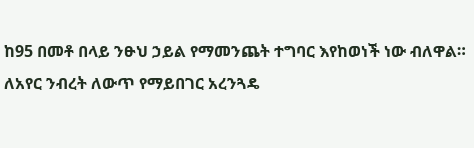ከ95 በመቶ በላይ ንፁህ ኃይል የማመንጨት ተግባር እየከወነች ነው ብለዋል።
ለአየር ንብረት ለውጥ የማይበገር አረንጓዴ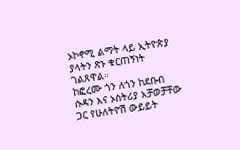ኦኮኖሚ ልማት ላይ ኢትዮጵያ ያላትን ጽኑ ቁርጠኝነት ገልጸዋል።
ከፎረሙ ጎን ለጎን ከደቡብ ሱዳን እና ኦስትሪያ አቻወቻቸው ጋር የሁለትዮሽ ውይይት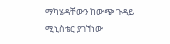ማካሄዳቸውን ከውጭ ጉዳይ ሚኒስቴር ያገኘነው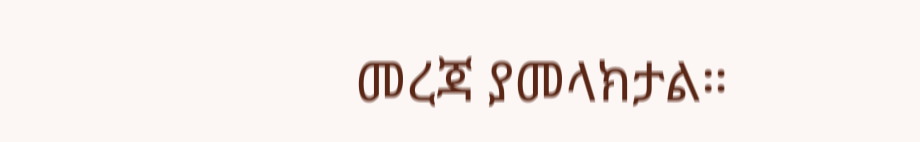መረጃ ያመላክታል።